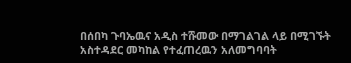በሰበካ ጉባኤዉና አዲስ ተሹመው በማገልገል ላይ በሚገኙት አስተዳደር መካከል የተፈጠረዉን አለመግባባት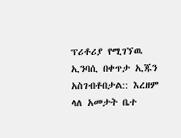ፕሪቶሪያ የሚገኘዉ ኢንባሲ በቀጥታ ኢጁን አስገብቶበታል:: እረዘም ላለ አመታት ቤተ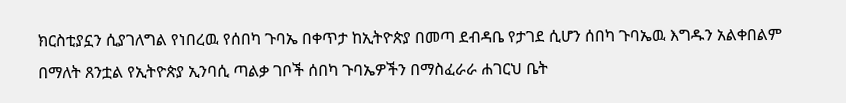ክርስቲያኗን ሲያገለግል የነበረዉ የሰበካ ጉባኤ በቀጥታ ከኢትዮጵያ በመጣ ደብዳቤ የታገደ ሲሆን ሰበካ ጉባኤዉ እግዱን አልቀበልም በማለት ጸንቷል የኢትዮጵያ ኢንባሲ ጣልቃ ገቦች ሰበካ ጉባኤዎችን በማስፈራራ ሐገርህ ቤት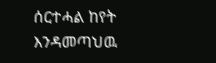ሰርተሓል ከየት እንዳመጣህዉ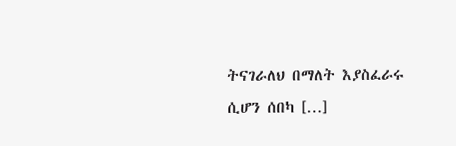ትናገራለህ በማለት እያስፈራሩ ሲሆን ሰበካ […]